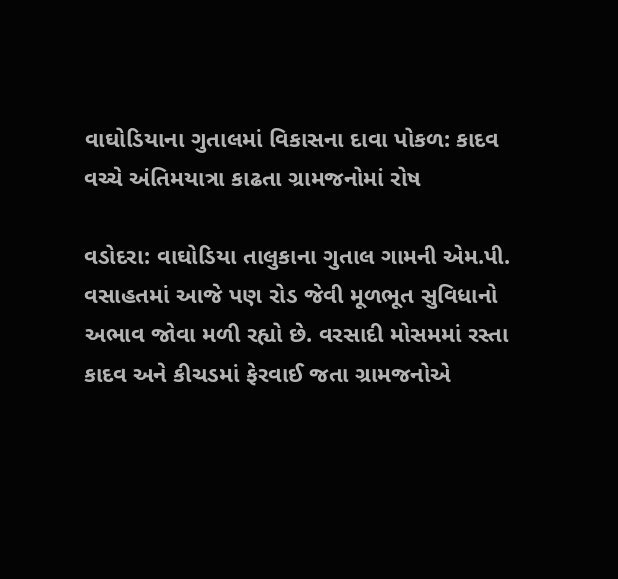વાઘોડિયાના ગુતાલમાં વિકાસના દાવા પોકળ: કાદવ વચ્ચે અંતિમયાત્રા કાઢતા ગ્રામજનોમાં રોષ

વડોદરા: વાઘોડિયા તાલુકાના ગુતાલ ગામની એમ.પી. વસાહતમાં આજે પણ રોડ જેવી મૂળભૂત સુવિધાનો અભાવ જોવા મળી રહ્યો છે. વરસાદી મોસમમાં રસ્તા કાદવ અને કીચડમાં ફેરવાઈ જતા ગ્રામજનોએ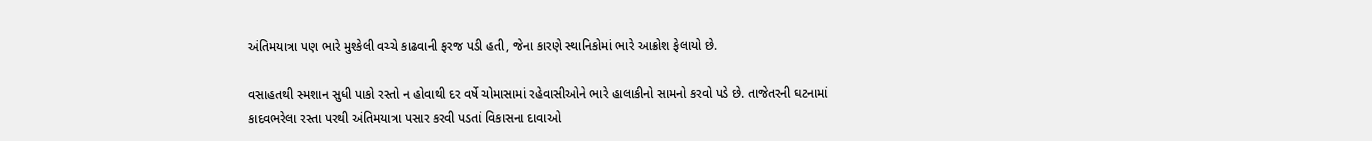અંતિમયાત્રા પણ ભારે મુશ્કેલી વચ્ચે કાઢવાની ફરજ પડી હતી, જેના કારણે સ્થાનિકોમાં ભારે આક્રોશ ફેલાયો છે.

વસાહતથી સ્મશાન સુધી પાકો રસ્તો ન હોવાથી દર વર્ષે ચોમાસામાં રહેવાસીઓને ભારે હાલાકીનો સામનો કરવો પડે છે. તાજેતરની ઘટનામાં કાદવભરેલા રસ્તા પરથી અંતિમયાત્રા પસાર કરવી પડતાં વિકાસના દાવાઓ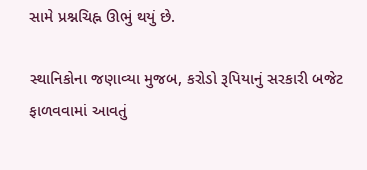સામે પ્રશ્નચિહ્ન ઊભું થયું છે.

સ્થાનિકોના જણાવ્યા મુજબ, કરોડો રૂપિયાનું સરકારી બજેટ ફાળવવામાં આવતું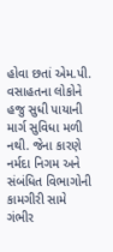હોવા છતાં એમ.પી. વસાહતના લોકોને હજુ સુધી પાયાની માર્ગ સુવિધા મળી નથી. જેના કારણે નર્મદા નિગમ અને સંબંધિત વિભાગોની કામગીરી સામે ગંભીર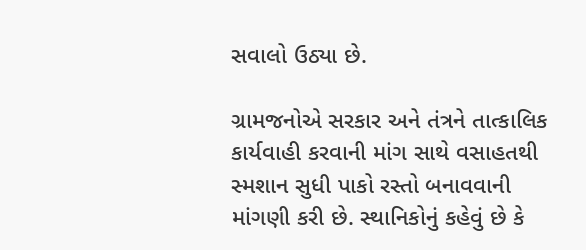સવાલો ઉઠ્યા છે.

ગ્રામજનોએ સરકાર અને તંત્રને તાત્કાલિક કાર્યવાહી કરવાની માંગ સાથે વસાહતથી સ્મશાન સુધી પાકો રસ્તો બનાવવાની માંગણી કરી છે. સ્થાનિકોનું કહેવું છે કે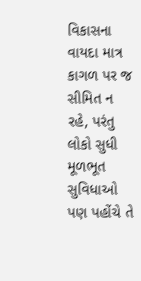વિકાસના વાયદા માત્ર કાગળ પર જ સીમિત ન રહે, પરંતુ લોકો સુધી મૂળભૂત સુવિધાઓ પણ પહોંચે તે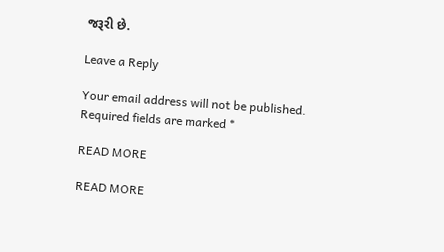જરૂરી છે.

Leave a Reply

Your email address will not be published. Required fields are marked *

READ MORE

READ MORE